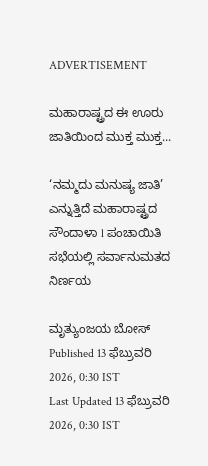ADVERTISEMENT

ಮಹಾರಾಷ್ಟ್ರದ ಈ ಊರು ಜಾತಿಯಿಂದ ಮುಕ್ತ ಮುಕ್ತ...

‘ನಮ್ಮದು ಮನುಷ್ಯ ಜಾತಿ’ ಎನ್ನುತ್ತಿದೆ ಮಹಾರಾಷ್ಟ್ರದ ಸೌಂದಾಳಾ l ಪಂಚಾಯಿತಿ ಸಭೆಯಲ್ಲಿ ಸರ್ವಾನುಮತದ ನಿರ್ಣಯ

ಮೃತ್ಯುಂಜಯ ಬೋಸ್
Published 13 ಫೆಬ್ರುವರಿ 2026, 0:30 IST
Last Updated 13 ಫೆಬ್ರುವರಿ 2026, 0:30 IST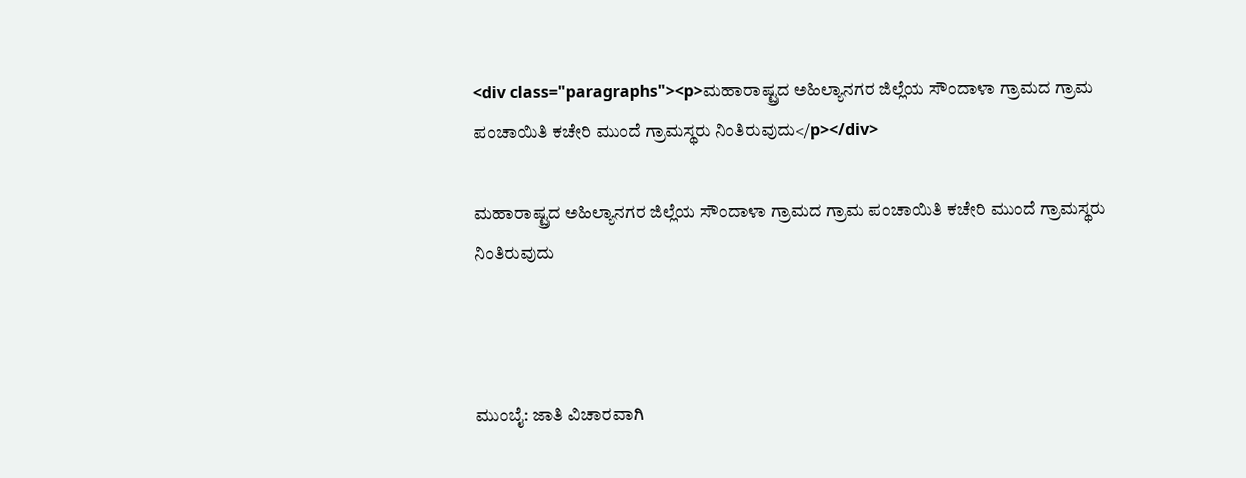<div class="paragraphs"><p>ಮಹಾರಾಷ್ಟ್ರದ ಅಹಿಲ್ಯಾನಗರ ಜಿಲ್ಲೆಯ ಸೌಂದಾಳಾ ಗ್ರಾಮದ ಗ್ರಾಮ ಪಂಚಾಯಿತಿ ಕಚೇರಿ ಮುಂದೆ ಗ್ರಾಮಸ್ಥರು ನಿಂತಿರುವುದು</p></div>

ಮಹಾರಾಷ್ಟ್ರದ ಅಹಿಲ್ಯಾನಗರ ಜಿಲ್ಲೆಯ ಸೌಂದಾಳಾ ಗ್ರಾಮದ ಗ್ರಾಮ ಪಂಚಾಯಿತಿ ಕಚೇರಿ ಮುಂದೆ ಗ್ರಾಮಸ್ಥರು ನಿಂತಿರುವುದು



ಮುಂಬೈ: ಜಾತಿ ವಿಚಾರವಾಗಿ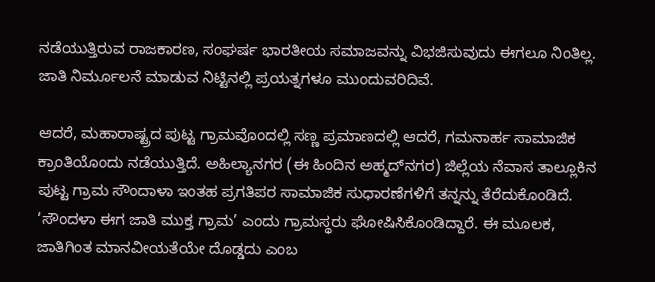ನಡೆಯುತ್ತಿರುವ ರಾಜಕಾರಣ, ಸಂಘರ್ಷ ಭಾರತೀಯ ಸಮಾಜವನ್ನು ವಿಭಜಿಸುವುದು ಈಗಲೂ ನಿಂತಿಲ್ಲ. ಜಾತಿ ನಿರ್ಮೂಲನೆ ಮಾಡುವ ನಿಟ್ಟಿನಲ್ಲಿ ಪ್ರಯತ್ನಗಳೂ ಮುಂದುವರಿದಿವೆ.

ಆದರೆ, ಮಹಾರಾಷ್ಟ್ರದ ಪುಟ್ಟ ಗ್ರಾಮವೊಂದಲ್ಲಿ ಸಣ್ಣ ಪ್ರಮಾಣದಲ್ಲಿ ಆದರೆ, ಗಮನಾರ್ಹ ಸಾಮಾಜಿಕ ಕ್ರಾಂತಿಯೊಂದು ನಡೆಯುತ್ತಿದೆ. ಅಹಿಲ್ಯಾನಗರ (ಈ ಹಿಂದಿನ ಅಹ್ಮದ್‌ನಗರ) ಜಿಲ್ಲೆಯ ನೆವಾಸ ತಾಲ್ಲೂಕಿನ ಪುಟ್ಟ ಗ್ರಾಮ ಸೌಂದಾಳಾ ಇಂತಹ ಪ್ರಗತಿಪರ ಸಾಮಾಜಿಕ ಸುಧಾರಣೆಗಳಿಗೆ ತನ್ನನ್ನು ತೆರೆದುಕೊಂಡಿದೆ.
‘ಸೌಂದಳಾ ಈಗ ಜಾತಿ ಮುಕ್ತ ಗ್ರಾಮ’ ಎಂದು ಗ್ರಾಮಸ್ಥರು ಘೋಷಿಸಿಕೊಂಡಿದ್ದಾರೆ. ಈ ಮೂಲಕ, ಜಾತಿಗಿಂತ ಮಾನವೀಯತೆಯೇ ದೊಡ್ಡದು ಎಂಬ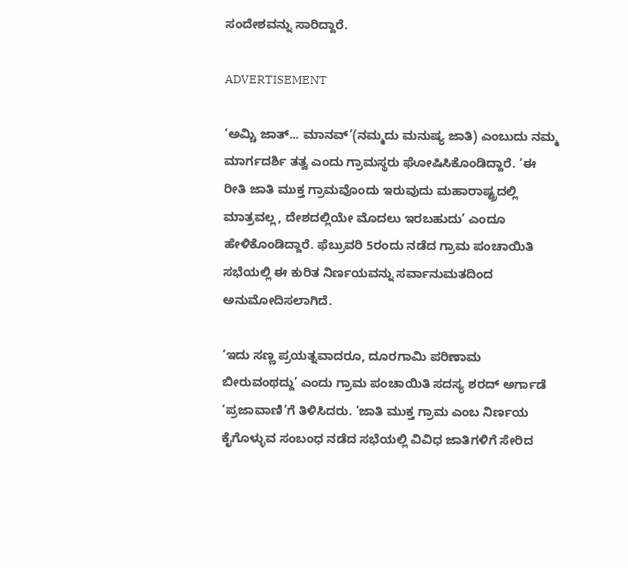ಸಂದೇಶವನ್ನು ಸಾರಿದ್ದಾರೆ.

ADVERTISEMENT

‘ಅಮ್ಚಿ ಜಾತ್‌... ಮಾನವ್’(ನಮ್ಮದು ಮನುಷ್ಯ ಜಾತಿ) ಎಂಬುದು ನಮ್ಮ ಮಾರ್ಗದರ್ಶಿ ತತ್ವ ಎಂದು ಗ್ರಾಮಸ್ಥರು ಘೋಷಿಸಿಕೊಂಡಿದ್ದಾರೆ. ‘ಈ ರೀತಿ ಜಾತಿ ಮುಕ್ತ ಗ್ರಾಮವೊಂದು ಇರುವುದು ಮಹಾರಾಷ್ಟ್ರದಲ್ಲಿ ಮಾತ್ರವಲ್ಲ, ದೇಶದಲ್ಲಿಯೇ ಮೊದಲು ಇರಬಹುದು’ ಎಂದೂ ಹೇಳಿಕೊಂಡಿದ್ದಾರೆ. ಫೆಬ್ರುವರಿ 5ರಂದು ನಡೆದ ಗ್ರಾಮ ಪಂಚಾಯಿತಿ ಸಭೆಯಲ್ಲಿ ಈ ಕುರಿತ ನಿರ್ಣಯವನ್ನು ಸರ್ವಾನುಮತದಿಂದ
ಅನುಮೋದಿಸಲಾಗಿದೆ.

‘ಇದು ಸಣ್ಣ ಪ್ರಯತ್ನವಾದರೂ, ದೂರಗಾಮಿ ಪರಿಣಾಮ ಬೀರುವಂಥದ್ದು’ ಎಂದು ಗ್ರಾಮ ಪಂಚಾಯಿತಿ ಸದಸ್ಯ ಶರದ್‌ ಅರ್ಗಾಡೆ ‘ಪ್ರಜಾವಾಣಿ’ಗೆ ತಿಳಿಸಿದರು. ‘ಜಾತಿ ಮುಕ್ತ ಗ್ರಾಮ ಎಂಬ ನಿರ್ಣಯ ಕೈಗೊಳ್ಳುವ ಸಂಬಂಧ ನಡೆದ ಸಭೆಯಲ್ಲಿ ವಿವಿಧ ಜಾತಿಗಳಿಗೆ ಸೇರಿದ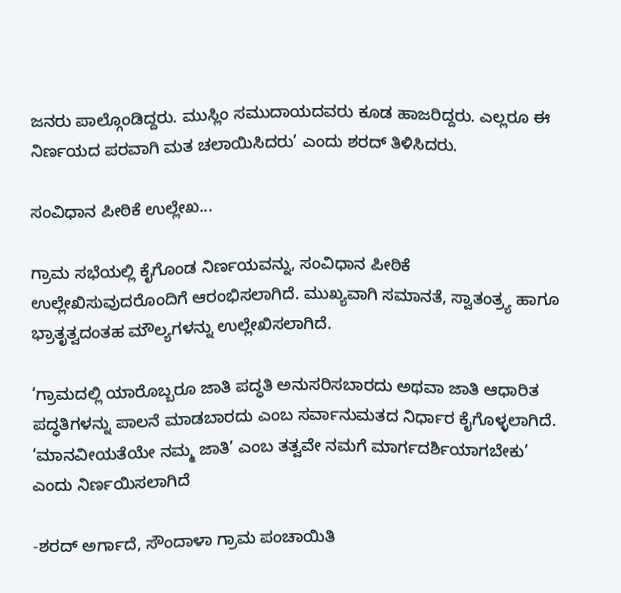ಜನರು ಪಾಲ್ಗೊಂಡಿದ್ದರು. ಮುಸ್ಲಿಂ ಸಮುದಾಯದವರು ಕೂಡ ಹಾಜರಿದ್ದರು. ಎಲ್ಲರೂ ಈ ನಿರ್ಣಯದ ಪರವಾಗಿ ಮತ ಚಲಾಯಿಸಿದರು’ ಎಂದು ಶರದ್ ತಿಳಿಸಿದರು.

ಸಂವಿಧಾನ ಪೀಠಿಕೆ ಉಲ್ಲೇಖ...

ಗ್ರಾಮ ಸಭೆಯಲ್ಲಿ ಕೈಗೊಂಡ ನಿರ್ಣಯವನ್ನು, ಸಂವಿಧಾನ ಪೀಠಿಕೆ ಉಲ್ಲೇಖಿಸುವುದರೊಂದಿಗೆ ಆರಂಭಿಸಲಾಗಿದೆ. ಮುಖ್ಯವಾಗಿ ಸಮಾನತೆ, ಸ್ವಾತಂತ್ರ್ಯ ಹಾಗೂ ಭ್ರಾತೃತ್ವದಂತಹ ಮೌಲ್ಯಗಳನ್ನು ಉಲ್ಲೇಖಿಸಲಾಗಿದೆ.

‘ಗ್ರಾಮದಲ್ಲಿ ಯಾರೊಬ್ಬರೂ ಜಾತಿ ಪದ್ಧತಿ ಅನುಸರಿಸಬಾರದು ಅಥವಾ ಜಾತಿ ಆಧಾರಿತ ಪದ್ಧತಿಗಳನ್ನು ಪಾಲನೆ ಮಾಡಬಾರದು ಎಂಬ ಸರ್ವಾನುಮತದ ನಿರ್ಧಾರ ಕೈಗೊಳ್ಳಲಾಗಿದೆ. ‘ಮಾನವೀಯತೆಯೇ ನಮ್ಮ ಜಾತಿ’ ಎಂಬ ತತ್ವವೇ ನಮಗೆ ಮಾರ್ಗದರ್ಶಿಯಾಗಬೇಕು’ ಎಂದು ನಿರ್ಣಯಿಸಲಾಗಿದೆ

-ಶರದ್‌ ಅರ್ಗಾದೆ, ಸೌಂದಾಳಾ ಗ್ರಾಮ ಪಂಚಾಯಿತಿ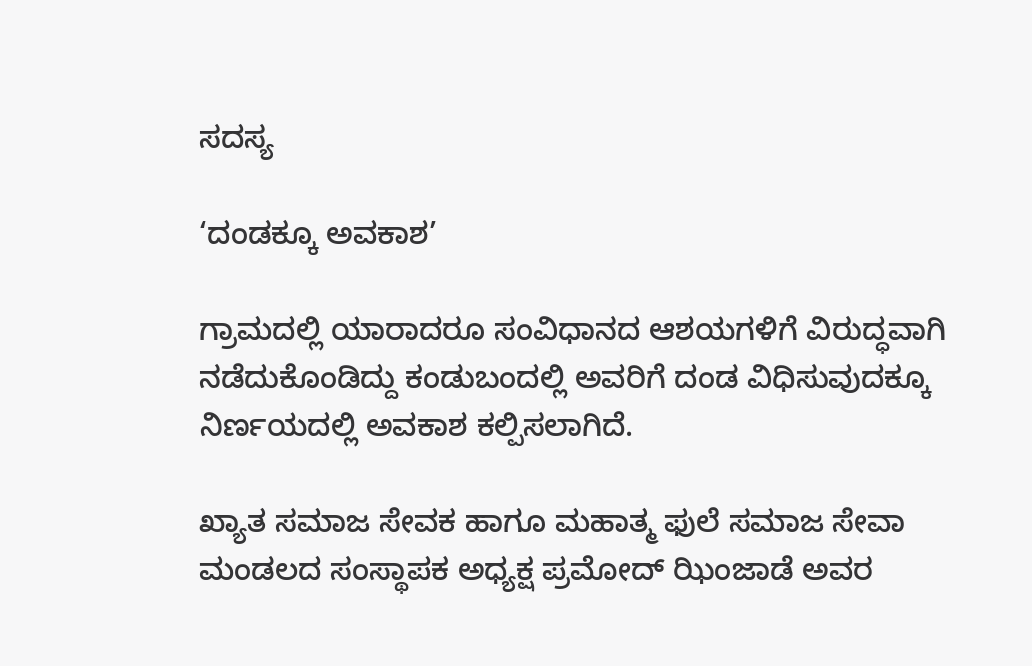ಸದಸ್ಯ

‘ದಂಡಕ್ಕೂ ಅವಕಾಶ’

ಗ್ರಾಮದಲ್ಲಿ ಯಾರಾದರೂ ಸಂವಿಧಾನದ ಆಶಯಗಳಿಗೆ ವಿರುದ್ಧವಾಗಿ ನಡೆದುಕೊಂಡಿದ್ದು ಕಂಡುಬಂದಲ್ಲಿ ಅವರಿಗೆ ದಂಡ ವಿಧಿಸುವುದಕ್ಕೂ ನಿರ್ಣಯದಲ್ಲಿ ಅವಕಾಶ ಕಲ್ಪಿಸಲಾಗಿದೆ.

ಖ್ಯಾತ ಸಮಾಜ ಸೇವಕ ಹಾಗೂ ಮಹಾತ್ಮ ಫುಲೆ ಸಮಾಜ ಸೇವಾ ಮಂಡಲದ ಸಂಸ್ಥಾಪಕ ಅಧ್ಯಕ್ಷ ಪ್ರಮೋದ್‌ ಝಿಂಜಾಡೆ ಅವರ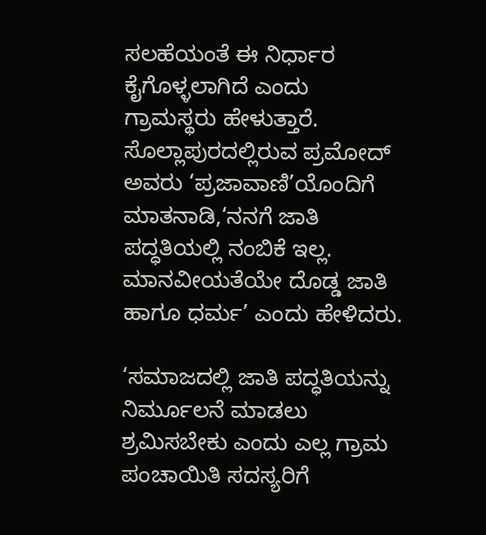ಸಲಹೆಯಂತೆ ಈ ನಿರ್ಧಾರ ಕೈಗೊಳ್ಳಲಾಗಿದೆ ಎಂದು ಗ್ರಾಮಸ್ಥರು ಹೇಳುತ್ತಾರೆ. ಸೊಲ್ಲಾಪುರದಲ್ಲಿರುವ ಪ್ರಮೋದ್ ಅವರು ‘ಪ್ರಜಾವಾಣಿ’ಯೊಂದಿಗೆ ಮಾತನಾಡಿ,‘ನನಗೆ ಜಾತಿ ಪದ್ಧತಿಯಲ್ಲಿ ನಂಬಿಕೆ ಇಲ್ಲ. ಮಾನವೀಯತೆಯೇ ದೊಡ್ಡ ಜಾತಿ ಹಾಗೂ ಧರ್ಮ’ ಎಂದು ಹೇಳಿದರು.

‘ಸಮಾಜದಲ್ಲಿ ಜಾತಿ ಪದ್ಧತಿಯನ್ನು ನಿರ್ಮೂಲನೆ ಮಾಡಲು ಶ್ರಮಿಸಬೇಕು ಎಂದು ಎಲ್ಲ ಗ್ರಾಮ ಪಂಚಾಯಿತಿ ಸದಸ್ಯರಿಗೆ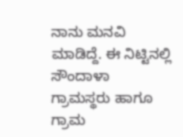ನಾನು ಮನವಿ ಮಾಡಿದ್ದೆ. ಈ ನಿಟ್ಟಿನಲ್ಲಿ ಸೌಂದಾಳಾ ಗ್ರಾಮಸ್ಥರು ಹಾಗೂ ಗ್ರಾಮ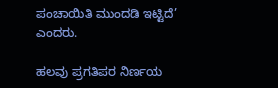ಪಂಚಾಯಿತಿ ಮುಂದಡಿ ಇಟ್ಟಿದೆ’ ಎಂದರು.

ಹಲವು ಪ್ರಗತಿಪರ ನಿರ್ಣಯ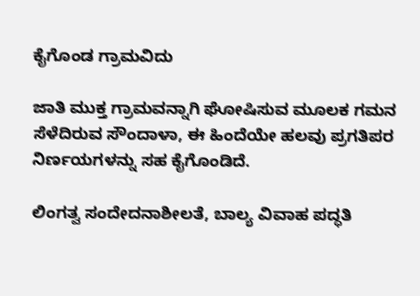ಕೈಗೊಂಡ ಗ್ರಾಮವಿದು

ಜಾತಿ ಮುಕ್ತ ಗ್ರಾಮವನ್ನಾಗಿ ಘೋಷಿಸುವ ಮೂಲಕ ಗಮನ ಸೆಳೆದಿರುವ ಸೌಂದಾಳಾ, ಈ ಹಿಂದೆಯೇ ಹಲವು ಪ್ರಗತಿಪರ ನಿರ್ಣಯಗಳನ್ನು ಸಹ ಕೈಗೊಂಡಿದೆ.

ಲಿಂಗತ್ವ ಸಂದೇದನಾಶೀಲತೆ, ಬಾಲ್ಯ ವಿವಾಹ ಪದ್ಧತಿ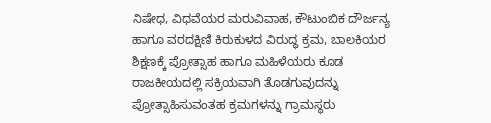ನಿಷೇಧ, ವಿಧವೆಯರ ಮರುವಿವಾಹ, ಕೌಟುಂಬಿಕ ದೌರ್ಜನ್ಯ ಹಾಗೂ ವರದಕ್ಷಿಣಿ ಕಿರುಕುಳದ ವಿರುದ್ಧ ಕ್ರಮ, ಬಾಲಕಿಯರ ಶಿಕ್ಷಣಕ್ಕೆ ಪ್ರೋತ್ಸಾಹ ಹಾಗೂ ಮಹಿಳೆಯರು ಕೂಡ ರಾಜಕೀಯದಲ್ಲಿ ಸಕ್ರಿಯವಾಗಿ ತೊಡಗುವುದನ್ನು ಪ್ರೋತ್ಸಾಹಿಸುವಂತಹ ಕ್ರಮಗಳನ್ನು ಗ್ರಾಮಸ್ಥರು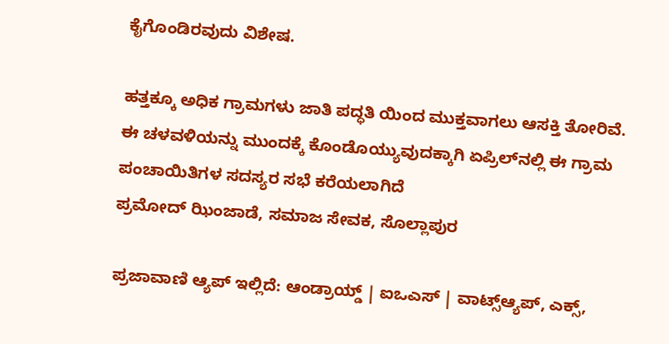ಕೈಗೊಂಡಿರವುದು ವಿಶೇಷ.

ಹತ್ತಕ್ಕೂ ಅಧಿಕ ಗ್ರಾಮಗಳು ಜಾತಿ ಪದ್ಧತಿ ಯಿಂದ ಮುಕ್ತವಾಗಲು ಆಸಕ್ತಿ ತೋರಿವೆ. ಈ ಚಳವಳಿಯನ್ನು ಮುಂದಕ್ಕೆ ಕೊಂಡೊಯ್ಯುವುದಕ್ಕಾಗಿ ಏಪ್ರಿಲ್‌ನಲ್ಲಿ ಈ ಗ್ರಾಮ ಪಂಚಾಯಿತಿಗಳ ಸದಸ್ಯರ ಸಭೆ ಕರೆಯಲಾಗಿದೆ
ಪ್ರಮೋದ್‌ ಝಿಂಜಾಡೆ, ಸಮಾಜ ಸೇವಕ, ಸೊಲ್ಲಾಪುರ

ಪ್ರಜಾವಾಣಿ ಆ್ಯಪ್ ಇಲ್ಲಿದೆ: ಆಂಡ್ರಾಯ್ಡ್ | ಐಒಎಸ್ | ವಾಟ್ಸ್ಆ್ಯಪ್, ಎಕ್ಸ್,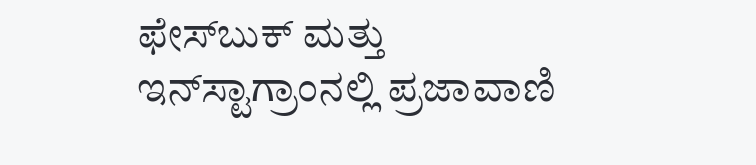ಫೇಸ್‌ಬುಕ್ ಮತ್ತು ಇನ್‌ಸ್ಟಾಗ್ರಾಂನಲ್ಲಿ ಪ್ರಜಾವಾಣಿ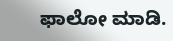ಫಾಲೋ ಮಾಡಿ.